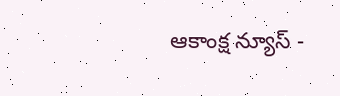ఆకాంక్ష న్యూస్ -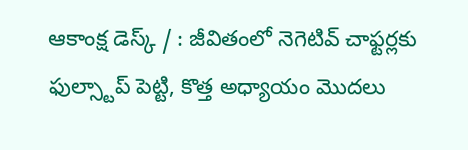ఆకాంక్ష డెస్క్ / : జీవితంలో నెగెటివ్ చాఫ్టర్లకు ఫుల్స్టాప్ పెట్టి, కొత్త అధ్యాయం మొదలు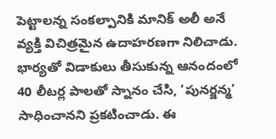పెట్టాలన్న సంకల్పానికి మానిక్ అలీ అనే వ్యక్తి విచిత్రమైన ఉదాహరణగా నిలిచాడు. భార్యతో విడాకులు తీసుకున్న ఆనందంలో 40 లీటర్ల పాలతో స్నానం చేసి, ‘పునర్జన్మ’ సాధించానని ప్రకటించాడు. ఈ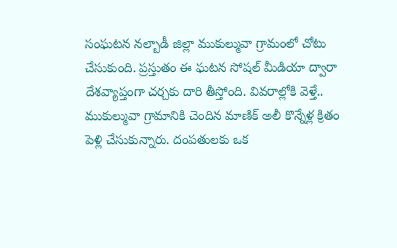సంఘటన నల్బాడీ జిల్లా ముకుల్మువా గ్రామంలో చోటు చేసుకుంది. ప్రస్తుతం ఈ ఘటన సోషల్ మీడియా ద్వారా దేశవ్యాప్తంగా చర్చకు దారి తీస్తోంది. వివరాల్లోకి వెళ్తే.. ముకుల్మువా గ్రామానికి చెందిన మాణిక్ అలీ కొన్నేళ్ల క్రితం పెళ్లి చేసుకున్నారు. దంపతులకు ఒక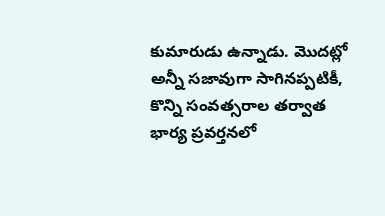కుమారుడు ఉన్నాడు. మొదట్లో అన్నీ సజావుగా సాగినప్పటికీ, కొన్ని సంవత్సరాల తర్వాత భార్య ప్రవర్తనలో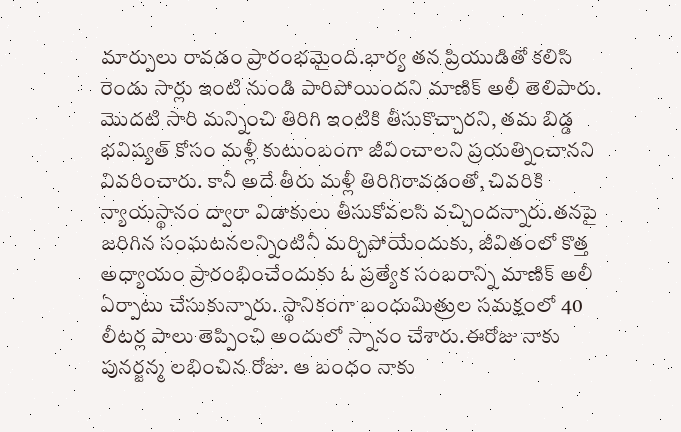మార్పులు రావడం ప్రారంభమైంది.భార్య తన ప్రియుడితో కలిసి రెండు సార్లు ఇంటి నుండి పారిపోయిందని మాణిక్ అలీ తెలిపారు. మొదటి సారి మన్నించి తిరిగి ఇంటికి తీసుకొచ్చారని, తమ బిడ్డ భవిష్యత్ కోసం మళ్లీ కుటుంబంగా జీవించాలని ప్రయత్నించానని వివరించారు. కానీ అదే తీరు మళ్లీ తిరిగిరావడంతో, చివరికి న్యాయస్థానం ద్వారా విడాకులు తీసుకోవలసి వచ్చిందన్నారు.తనపై జరిగిన సంఘటనలన్నింటినీ మర్చిపోయేందుకు, జీవితంలో కొత్త అధ్యాయం ప్రారంభించేందుకు ఓ ప్రత్యేక సంబరాన్ని మాణిక్ అలీ ఏర్పాటు చేసుకున్నారు. స్థానికంగా బంధుమిత్రుల సమక్షంలో 40 లీటర్ల పాలు తెప్పించి అందులో స్నానం చేశారు.ఈరోజు నాకు పునర్జన్మ లభించిన రోజు. ఆ బంధం నాకు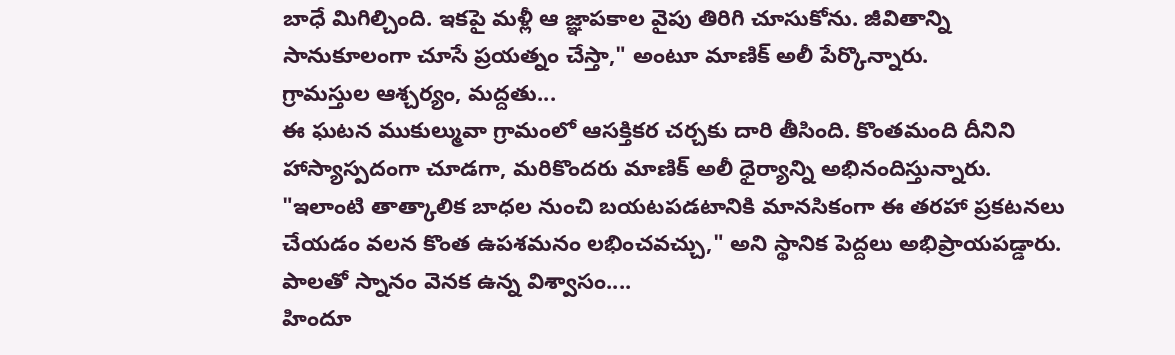బాధే మిగిల్చింది. ఇకపై మళ్లీ ఆ జ్ఞాపకాల వైపు తిరిగి చూసుకోను. జీవితాన్ని సానుకూలంగా చూసే ప్రయత్నం చేస్తా," అంటూ మాణిక్ అలీ పేర్కొన్నారు.
గ్రామస్తుల ఆశ్చర్యం, మద్దతు...
ఈ ఘటన ముకుల్మువా గ్రామంలో ఆసక్తికర చర్చకు దారి తీసింది. కొంతమంది దీనిని హాస్యాస్పదంగా చూడగా, మరికొందరు మాణిక్ అలీ ధైర్యాన్ని అభినందిస్తున్నారు. "ఇలాంటి తాత్కాలిక బాధల నుంచి బయటపడటానికి మానసికంగా ఈ తరహా ప్రకటనలు చేయడం వలన కొంత ఉపశమనం లభించవచ్చు," అని స్థానిక పెద్దలు అభిప్రాయపడ్డారు.
పాలతో స్నానం వెనక ఉన్న విశ్వాసం....
హిందూ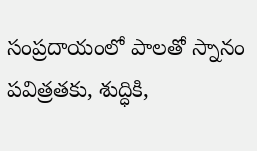సంప్రదాయంలో పాలతో స్నానం పవిత్రతకు, శుద్ధికి,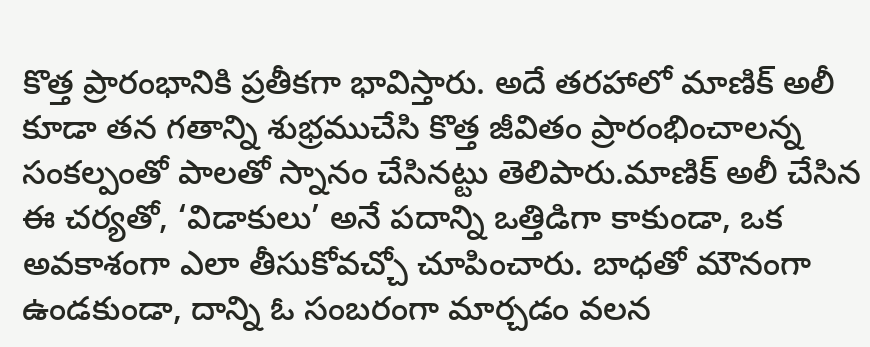కొత్త ప్రారంభానికి ప్రతీకగా భావిస్తారు. అదే తరహాలో మాణిక్ అలీ కూడా తన గతాన్ని శుభ్రముచేసి కొత్త జీవితం ప్రారంభించాలన్న సంకల్పంతో పాలతో స్నానం చేసినట్టు తెలిపారు.మాణిక్ అలీ చేసిన ఈ చర్యతో, ‘విడాకులు’ అనే పదాన్ని ఒత్తిడిగా కాకుండా, ఒక అవకాశంగా ఎలా తీసుకోవచ్చో చూపించారు. బాధతో మౌనంగా ఉండకుండా, దాన్ని ఓ సంబరంగా మార్చడం వలన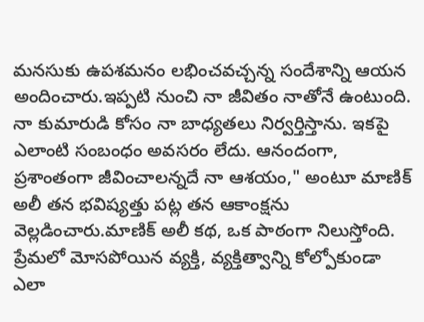మనసుకు ఉపశమనం లభించవచ్చన్న సందేశాన్ని ఆయన అందించారు.ఇప్పటి నుంచి నా జీవితం నాతోనే ఉంటుంది. నా కుమారుడి కోసం నా బాధ్యతలు నిర్వర్తిస్తాను. ఇకపై ఎలాంటి సంబంధం అవసరం లేదు. ఆనందంగా, ప్రశాంతంగా జీవించాలన్నదే నా ఆశయం," అంటూ మాణిక్ అలీ తన భవిష్యత్తు పట్ల తన ఆకాంక్షను వెల్లడించారు.మాణిక్ అలీ కథ, ఒక పాఠంగా నిలుస్తోంది. ప్రేమలో మోసపోయిన వ్యక్తి, వ్యక్తిత్వాన్ని కోల్పోకుండా ఎలా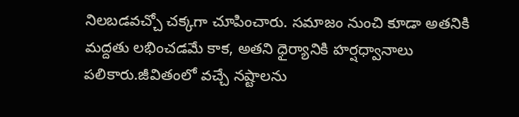నిలబడవచ్చో చక్కగా చూపించారు. సమాజం నుంచి కూడా అతనికి మద్దతు లభించడమే కాక, అతని ధైర్యానికి హర్షధ్వానాలు పలికారు.జీవితంలో వచ్చే నష్టాలను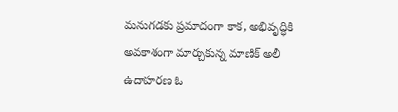మనుగడకు ప్రమాదంగా కాక, అభివృద్ధికి అవకాశంగా మార్చుకున్న మాణిక్ అలీ ఉదాహరణ ఓ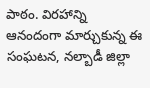పాఠం. విరహాన్ని ఆనందంగా మార్చుకున్న ఈ సంఘటన, నల్బాడీ జిల్లా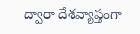ద్వారా దేశవ్యాప్తంగా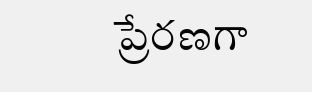ప్రేరణగా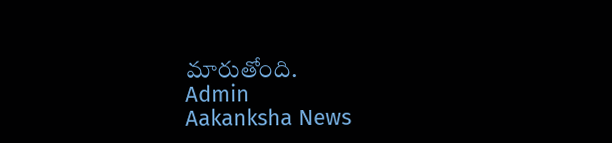మారుతోంది.
Admin
Aakanksha News